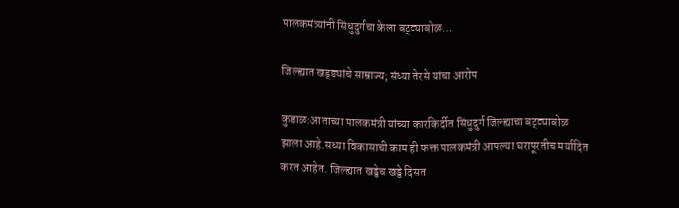पालकमंत्र्यांनी सिंधुदुर्गचा केला बट्ट्याबोळ…

जिल्ह्यात खड्ड्यांचे साम्राज्य; संध्या तेरसे यांचा आरोप

कुडाळ:आताच्या पालकमंत्री यांच्या कारकिर्दीत सिंधुदुर्ग जिल्ह्याचा बट्ट्याबोळ झाला आहे.सध्या विकासाची काम ही फक्त पालकमंत्री आपल्या घरापूरतीच मर्यादित करत आहेत. जिल्ह्यात खड्डेच खड्डे दिसत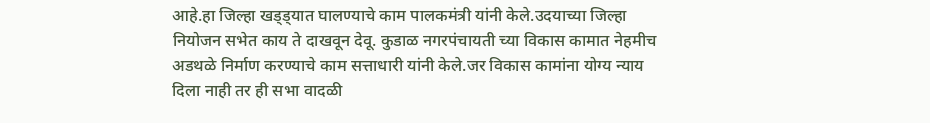आहे.हा जिल्हा खड्ड्यात घालण्याचे काम पालकमंत्री यांनी केले.उदयाच्या जिल्हा नियोजन सभेत काय ते दाखवून देवू. कुडाळ नगरपंचायती च्या विकास कामात नेहमीच अडथळे निर्माण करण्याचे काम सत्ताधारी यांनी केले.जर विकास कामांना योग्य न्याय दिला नाही तर ही सभा वादळी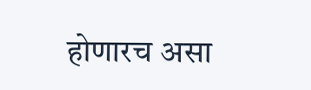होणारच असा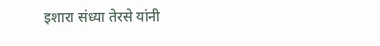इशारा संध्या तेरसे यांनी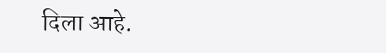दिला आहे.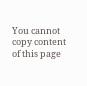You cannot copy content of this page